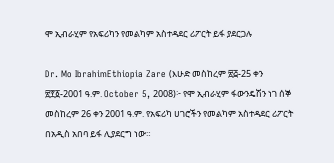ሞ ኢብራሂም የአፍሪካን የመልካም አስተዳደር ሪፖርት ይፋ ያደርጋሉ

Dr. Mo IbrahimEthiopia Zare (እሁድ መስከረም ፳፭-25 ቀን ፳፻፩-2001 ዓ.ም. October 5, 2008)፦ የሞ ኢብራሂም ፋውንዴሽን ነገ ሰኞ መስከረም 26 ቀን 2001 ዓ.ም. የአፍሪካ ሀገሮችን የመልካም አስተዳደር ሪፖርት በአዲስ አበባ ይፋ ሊያደርግ ነው።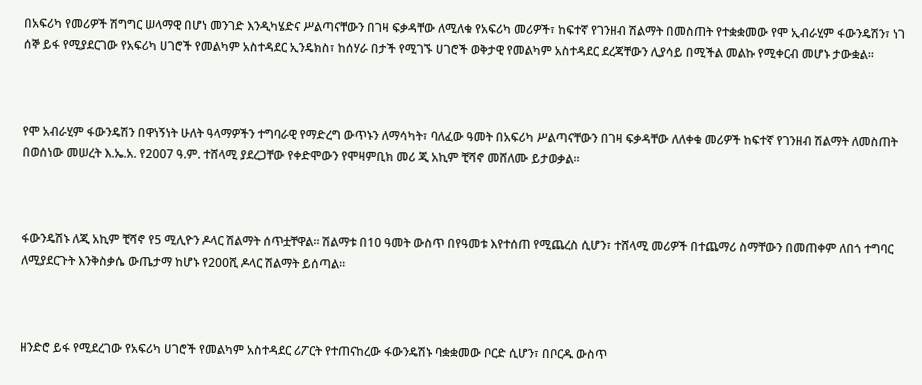በአፍሪካ የመሪዎች ሽግግር ሠላማዊ በሆነ መንገድ እንዲካሄድና ሥልጣናቸውን በገዛ ፍቃዳቸው ለሚለቁ የአፍሪካ መሪዎች፣ ከፍተኛ የገንዘብ ሽልማት በመስጠት የተቋቋመው የሞ ኢብራሂም ፋውንዴሽን፣ ነገ ሰኞ ይፋ የሚያደርገው የአፍሪካ ሀገሮች የመልካም አስተዳደር ኢንዴክስ፣ ከሰሃራ በታች የሚገኙ ሀገሮች ወቅታዊ የመልካም አስተዳደር ደረጃቸውን ሊያሳይ በሚችል መልኩ የሚቀርብ መሆኑ ታውቋል።



የሞ አብራሂም ፋውንዴሽን በዋነኝነት ሁለት ዓላማዎችን ተግባራዊ የማድረግ ውጥኑን ለማሳካት፣ ባለፈው ዓመት በአፍሪካ ሥልጣናቸውን በገዛ ፍቃዳቸው ለለቀቁ መሪዎች ከፍተኛ የገንዘብ ሽልማት ለመስጠት በወሰነው መሠረት እ.ኤ.አ. የ2007 ዓ.ም. ተሸላሚ ያደረጋቸው የቀድሞውን የሞዛምቢክ መሪ ጂ አኪም ቺሻኖ መሸለሙ ይታወቃል።



ፋውንዴሽኑ ለጂ አኪም ቺሻኖ የ5 ሚሊዮን ዶላር ሽልማት ሰጥቷቸዋል። ሽልማቱ በ10 ዓመት ውስጥ በየዓመቱ እየተሰጠ የሚጨረስ ሲሆን፣ ተሸላሚ መሪዎች በተጨማሪ ስማቸውን በመጠቀም ለበጎ ተግባር ለሚያደርጉት እንቅስቃሴ ውጤታማ ከሆኑ የ200ሺ ዶላር ሽልማት ይሰጣል።



ዘንድሮ ይፋ የሚደረገው የአፍሪካ ሀገሮች የመልካም አስተዳደር ሪፖርት የተጠናከረው ፋውንዴሽኑ ባቋቋመው ቦርድ ሲሆን፣ በቦርዱ ውስጥ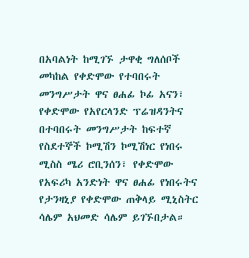በአባልነት ከሚገኙ ታዋቂ ግለሰቦች መካከል የቀድሞው የተባበሩት መንግሥታት ዋና ፀሐፊ ኮፊ አናን፣ የቀድሞው የአየርላንድ ፕሬዝዳንትና በተባበሩት መንግሥታት ከፍተኛ የስደተኞች ኮሚሽን ኮሚሽነር የነበሩ ሚስስ ሜሪ ሮቢንሰን፣ የቀድሞው የአፍሪካ አንድነት ዋና ፀሐፊ የነበሩትና የታንዛኒያ የቀድሞው ጠቅላይ ሚኒስትር ሳሌም አህመድ ሳሌም ይገኙበታል።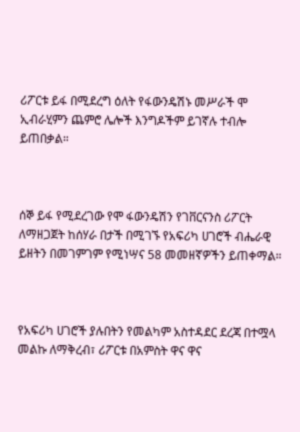ሪፖርቱ ይፋ በሚደረግ ዕለት የፋውንዴሽኑ መሥራች ሞ ኢብራሂምን ጨምሮ ሌሎች እንግዶችም ይገኛሉ ተብሎ ይጠበቃል።



ሰኞ ይፋ የሚደረገው የሞ ፋውንዴሽን የገቨርናንስ ሪፖርት ለማዘጋጀት ከሰሃራ በታች በሚገኙ የአፍሪካ ሀገሮች ብሔራዊ ይዘትን በመገምገም የሚነሣና 58 መመዘኛዎችን ይጠቀማል።



የአፍሪካ ሀገሮች ያሉበትን የመልካም አስተዳደር ደረጃ በተሟላ መልኩ ለማቅረብ፣ ሪፖርቱ በአምስት ዋና ዋና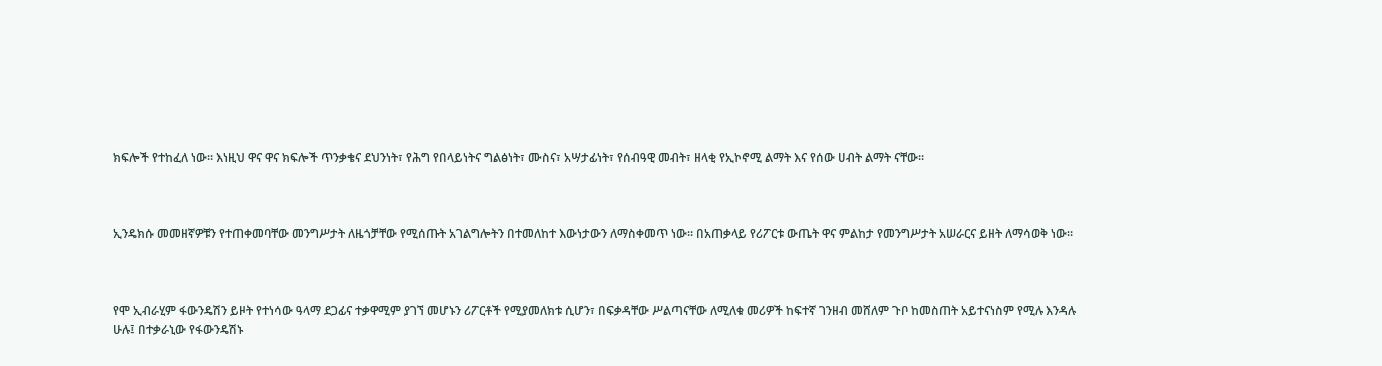ክፍሎች የተከፈለ ነው። እነዚህ ዋና ዋና ክፍሎች ጥንቃቄና ደህንነት፣ የሕግ የበላይነትና ግልፅነት፣ ሙስና፣ አሣታፊነት፣ የሰብዓዊ መብት፣ ዘላቂ የኢኮኖሚ ልማት እና የሰው ሀብት ልማት ናቸው።



ኢንዴክሱ መመዘኛዎቹን የተጠቀመባቸው መንግሥታት ለዜጎቻቸው የሚሰጡት አገልግሎትን በተመለከተ እውነታውን ለማስቀመጥ ነው። በአጠቃላይ የሪፖርቱ ውጤት ዋና ምልከታ የመንግሥታት አሠራርና ይዘት ለማሳወቅ ነው።



የሞ ኢብራሂም ፋውንዴሽን ይዞት የተነሳው ዓላማ ደጋፊና ተቃዋሚም ያገኘ መሆኑን ሪፖርቶች የሚያመለክቱ ሲሆን፣ በፍቃዳቸው ሥልጣናቸው ለሚለቁ መሪዎች ከፍተኛ ገንዘብ መሸለም ጉቦ ከመስጠት አይተናነስም የሚሉ እንዳሉ ሁሉ፤ በተቃራኒው የፋውንዴሽኑ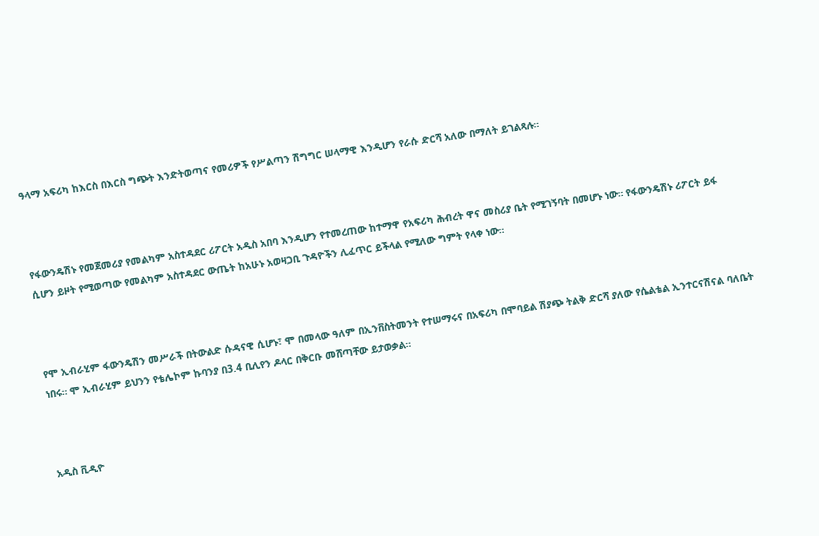ዓላማ አፍሪካ ከእርስ በእርስ ግጭት እንድትወጣና የመሪዎች የሥልጣን ሽግግር ሠላማዊ እንዲሆን የራሱ ድርሻ አለው በማለት ይገልጻሉ።



የፋውንዴሽኑ የመጀመሪያ የመልካም አስተዳደር ሪፖርት አዲስ አበባ እንዲሆን የተመረጠው ከተማዋ የአፍሪካ ሕብረት ዋና መስሪያ ቤት የሚገኝባት በመሆኑ ነው። የፋውንዴሽኑ ሪፖርት ይፋ ሲሆን ይዞት የሚወጣው የመልካም አስተዳደር ውጤት ከአሁኑ አወዛጋቢ ጉዳዮችን ሊፈጥር ይችላል የሚለው ግምት የላቀ ነው።



የሞ ኢብራሂም ፋውንዴሽን መሥራች በትውልድ ሱዳናዊ ሲሆኑ፣ ሞ በመላው ዓለም በኢንቨስትመንት የተሠማሩና በአፍሪካ በሞባይል ሽያጭ ትልቅ ድርሻ ያለው የሴልቴል ኢንተርናሽናል ባለቤት ነበሩ። ሞ ኢብራሂም ይህንን የቴሌኮም ኩባንያ በ3.4 ቢሊየን ዶላር በቅርቡ መሸጣቸው ይታወቃል።



አዲስ ቪዲዮ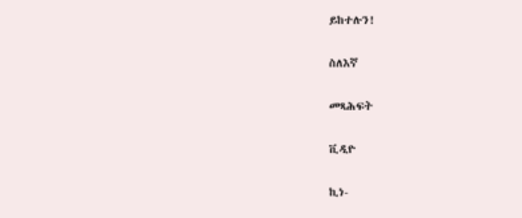ይከተሉን!

ስለእኛ

መጻሕፍት

ቪዲዮ

ኪነ-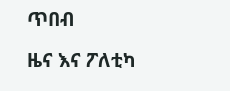ጥበብ

ዜና እና ፖለቲካ